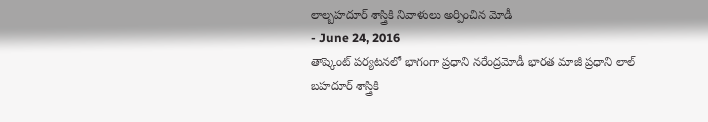లాల్బహదూర్ శాస్త్రికి నివాళులు అర్పించిన మోడీ
- June 24, 2016
తాష్కెంట్ పర్యటనలో భాగంగా ప్రధాని నరేంద్రమోడీ భారత మాజీ ప్రధాని లాల్ బహదూర్ శాస్త్రికి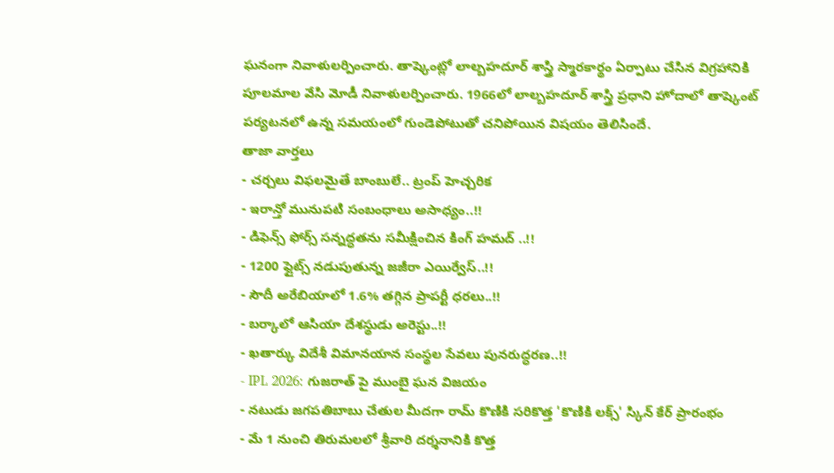ఘనంగా నివాళులర్పించారు. తాష్కెంట్లో లాల్బహదూర్ శాస్త్రి స్మారకార్థం ఏర్పాటు చేసిన విగ్రహానికి పూలమాల వేసి మోడీ నివాళులర్పించారు. 1966లో లాల్బహదూర్ శాస్త్రి ప్రధాని హోదాలో తాష్కెంట్ పర్యటనలో ఉన్న సమయంలో గుండెపోటుతో చనిపోయిన విషయం తెలిసిందే.
తాజా వార్తలు
- చర్చలు విఫలమైతే బాంబులే.. ట్రంప్ హెచ్చరిక
- ఇరాన్తో మునుపటి సంబంధాలు అసాధ్యం..!!
- డిఫెన్స్ ఫోర్స్ సన్నద్ధతను సమీక్షించిన కింగ్ హమద్ ..!!
- 1200 ఫ్లైట్స్ నడుపుతున్న జజీరా ఎయిర్వేస్..!!
- సౌదీ అరేబియాలో 1.6% తగ్గిన ప్రాపర్టీ ధరలు..!!
- బర్కాలో ఆసియా దేశస్థుడు అరెస్టు..!!
- ఖతార్కు విదేశీ విమానయాన సంస్థల సేవలు పునరుద్ధరణ..!!
- IPL 2026: గుజరాత్ పై ముంబై ఘన విజయం
- నటుడు జగపతిబాబు చేతుల మీదగా రామ్ కొణికి సరికొత్త 'కొణికి లక్స్' స్కిన్ కేర్ ప్రారంభం
- మే 1 నుంచి తిరుమలలో శ్రీవారి దర్శనానికి కొత్త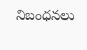నిబంధనలు